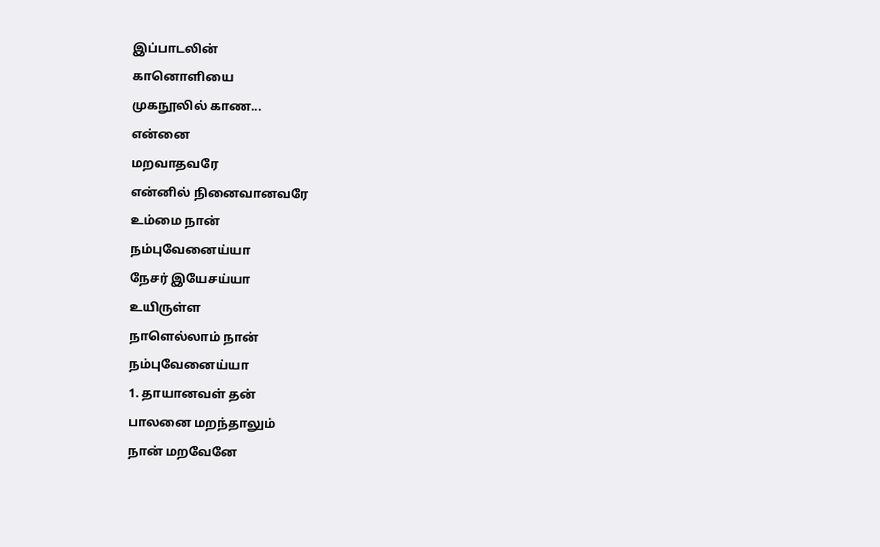இப்பாடலின்
கானொளியை
முகநூலில் காண...
என்னை
மறவாதவரே
என்னில் நினைவானவரே
உம்மை நான்
நம்புவேனைய்யா
நேசர் இயேசய்யா
உயிருள்ள
நாளெல்லாம் நான்
நம்புவேனைய்யா
1. தாயானவள் தன்
பாலனை மறந்தாலும்
நான் மறவேனே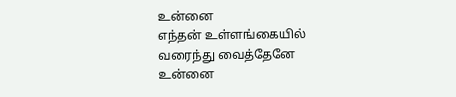உன்னை
எந்தன் உள்ளங்கையில்
வரைந்து வைத்தேனே
உன்னை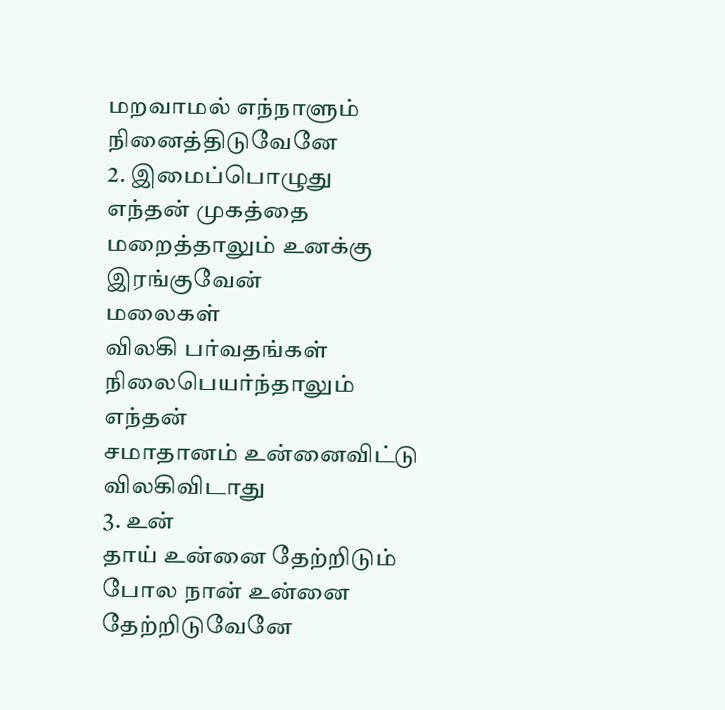மறவாமல் எந்நாளும்
நினைத்திடுவேனே
2. இமைப்பொழுது
எந்தன் முகத்தை
மறைத்தாலும் உனக்கு
இரங்குவேன்
மலைகள்
விலகி பர்வதங்கள்
நிலைபெயர்ந்தாலும்
எந்தன்
சமாதானம் உன்னைவிட்டு
விலகிவிடாது
3. உன்
தாய் உன்னை தேற்றிடும்
போல நான் உன்னை
தேற்றிடுவேனே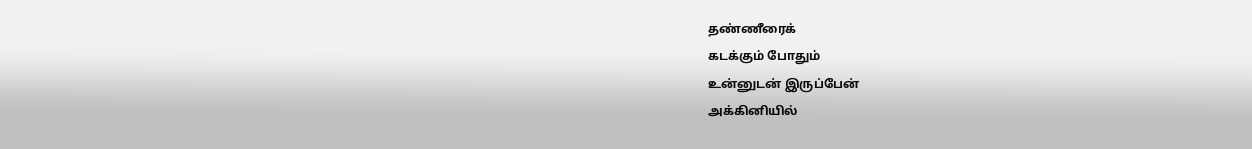தண்ணீரைக்
கடக்கும் போதும்
உன்னுடன் இருப்பேன்
அக்கினியில்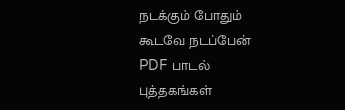நடக்கும் போதும்
கூடவே நடப்பேன்
PDF பாடல்
புத்தகங்கள்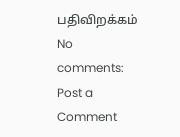பதிவிறக்கம்
No comments:
Post a Comment